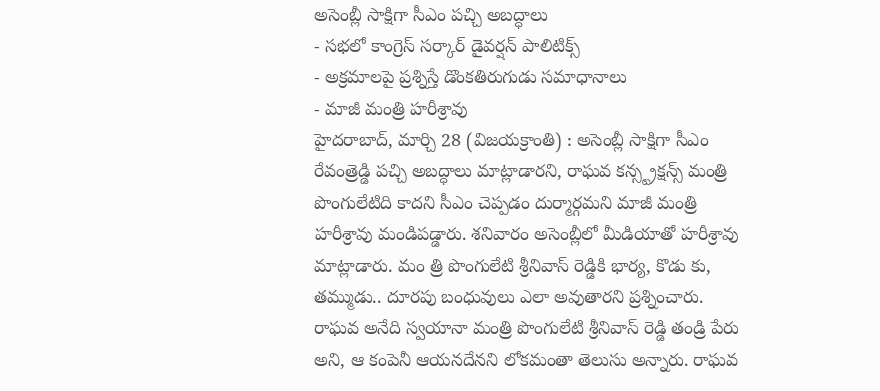అసెంబ్లీ సాక్షిగా సీఎం పచ్చి అబద్ధాలు
- సభలో కాంగ్రెస్ సర్కార్ డైవర్షన్ పాలిటిక్స్
- అక్రమాలపై ప్రశ్నిస్తే డొంకతిరుగుడు సమాధానాలు
- మాజీ మంత్రి హరీశ్రావు
హైదరాబాద్, మార్చి 28 (విజయక్రాంతి) : అసెంబ్లీ సాక్షిగా సీఎం రేవంత్రెడ్డి పచ్చి అబద్ధాలు మాట్లాడారని, రాఘవ కన్స్ట్రక్షన్స్ మంత్రి పొంగులేటిది కాదని సీఎం చెప్పడం దుర్మార్గమని మాజీ మంత్రి హరీశ్రావు మండిపడ్డారు. శనివారం అసెంబ్లీలో మీడియాతో హరీశ్రావు మాట్లాడారు. మం త్రి పొంగులేటి శ్రీనివాస్ రెడ్డికి భార్య, కొడు కు, తమ్ముడు.. దూరపు బంధువులు ఎలా అవుతారని ప్రశ్నించారు.
రాఘవ అనేది స్వయానా మంత్రి పొంగులేటి శ్రీనివాస్ రెడ్డి తండ్రి పేరు అని, ఆ కంపెనీ ఆయనదేనని లోకమంతా తెలుసు అన్నారు. రాఘవ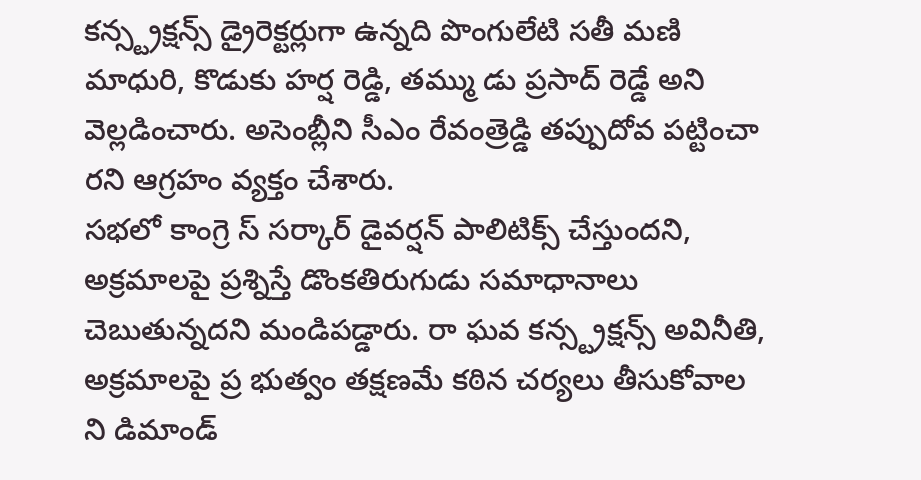కన్స్ట్రక్షన్స్ డ్రైరెక్టర్లుగా ఉన్నది పొంగులేటి సతీ మణి మాధురి, కొడుకు హర్ష రెడ్డి, తమ్ము డు ప్రసాద్ రెడ్డే అని వెల్లడించారు. అసెంబ్లీని సీఎం రేవంత్రెడ్డి తప్పుదోవ పట్టించా రని ఆగ్రహం వ్యక్తం చేశారు.
సభలో కాంగ్రె స్ సర్కార్ డైవర్షన్ పాలిటిక్స్ చేస్తుందని, అక్రమాలపై ప్రశ్నిస్తే డొంకతిరుగుడు సమాధానాలు చెబుతున్నదని మండిపడ్డారు. రా ఘవ కన్స్ట్రక్షన్స్ అవినీతి, అక్రమాలపై ప్ర భుత్వం తక్షణమే కఠిన చర్యలు తీసుకోవాల ని డిమాండ్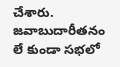చేశారు. జవాబుదారీతనం లే కుండా సభలో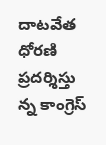దాటవేత ధోరణి ప్రదర్శిస్తు న్న కాంగ్రెస్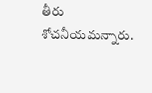తీరు శోచనీయమన్నారు.